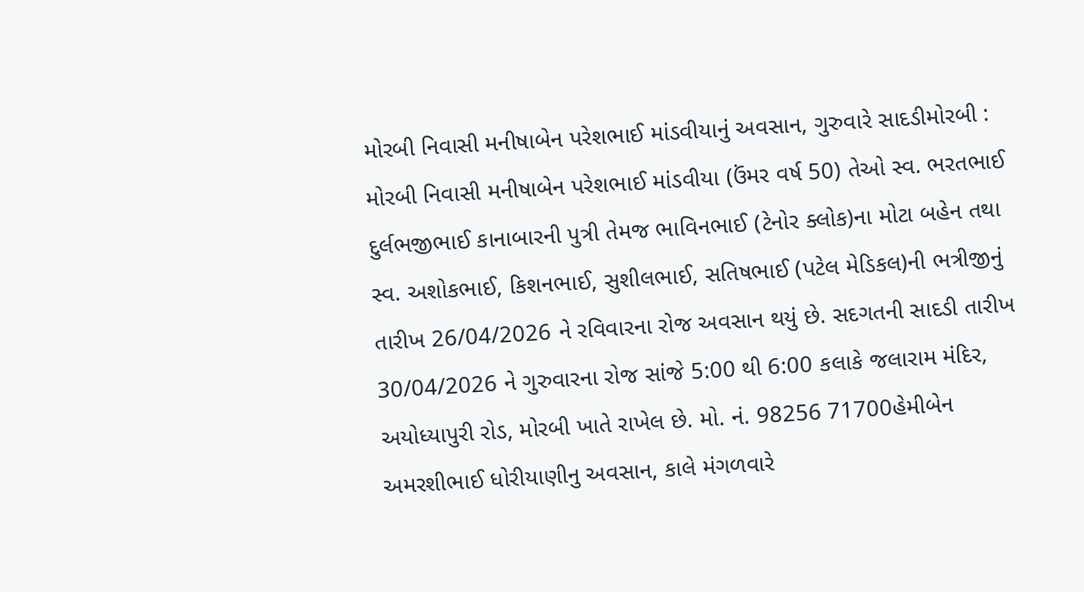મોરબી નિવાસી મનીષાબેન પરેશભાઈ માંડવીયાનું અવસાન, ગુરુવારે સાદડીમોરબી : મોરબી નિવાસી મનીષાબેન પરેશભાઈ માંડવીયા (ઉંમર વર્ષ 50) તેઓ સ્વ. ભરતભાઈ દુર્લભજીભાઈ કાનાબારની પુત્રી તેમજ ભાવિનભાઈ (ટેનોર ક્લોક)ના મોટા બહેન તથા સ્વ. અશોકભાઈ, કિશનભાઈ, સુશીલભાઈ, સતિષભાઈ (પટેલ મેડિકલ)ની ભત્રીજીનું તારીખ 26/04/2026 ને રવિવારના રોજ અવસાન થયું છે. સદગતની સાદડી તારીખ 30/04/2026 ને ગુરુવારના રોજ સાંજે 5:00 થી 6:00 કલાકે જલારામ મંદિર, અયોધ્યાપુરી રોડ, મોરબી ખાતે રાખેલ છે. મો. નં. 98256 71700હેમીબેન અમરશીભાઈ ધોરીયાણીનુ અવસાન, કાલે મંગળવારે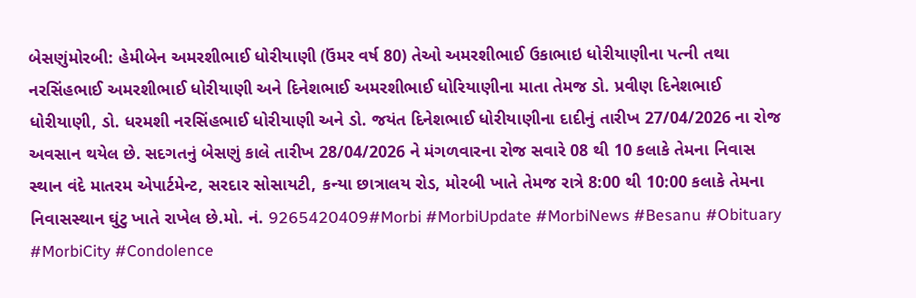બેસણુંમોરબી: હેમીબેન અમરશીભાઈ ધોરીયાણી (ઉંમર વર્ષ 80) તેઓ અમરશીભાઈ ઉકાભાઇ ધોરીયાણીના પત્ની તથા નરસિંહભાઈ અમરશીભાઈ ધોરીયાણી અને દિનેશભાઈ અમરશીભાઈ ધોરિયાણીના માતા તેમજ ડો. પ્રવીણ દિનેશભાઈ ધોરીયાણી, ડો. ધરમશી નરસિંહભાઈ ધોરીયાણી અને ડો. જયંત દિનેશભાઈ ધોરીયાણીના દાદીનું તારીખ 27/04/2026 ના રોજ અવસાન થયેલ છે. સદગતનું બેસણું કાલે તારીખ 28/04/2026 ને મંગળવારના રોજ સવારે 08 થી 10 કલાકે તેમના નિવાસ સ્થાન વંદે માતરમ એપાર્ટમેન્ટ, સરદાર સોસાયટી, કન્યા છાત્રાલય રોડ, મોરબી ખાતે તેમજ રાત્રે 8:00 થી 10:00 કલાકે તેમના નિવાસસ્થાન ઘુંટુ ખાતે રાખેલ છે.મો. નં. 9265420409#Morbi #MorbiUpdate #MorbiNews #Besanu #Obituary #MorbiCity #Condolence